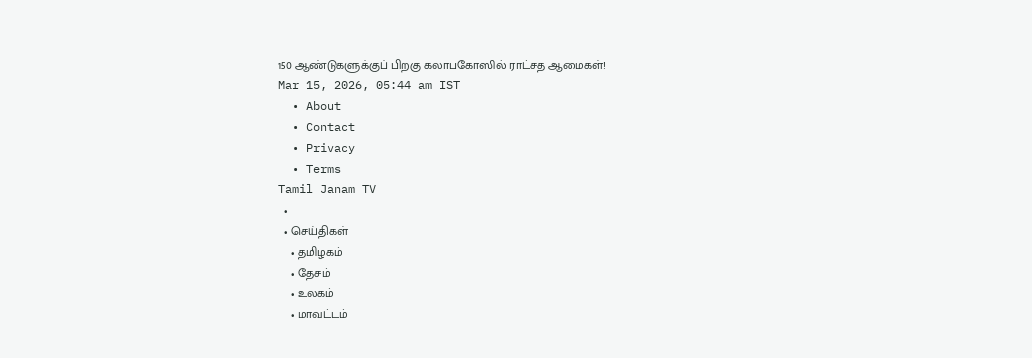150 ஆண்டுகளுக்குப் பிறகு கலாபகோஸில் ராட்சத ஆமைகள்!
Mar 15, 2026, 05:44 am IST
  • About
  • Contact
  • Privacy
  • Terms
Tamil Janam TV
  •
  • செய்திகள்
    • தமிழகம்
    • தேசம்
    • உலகம்
    • மாவட்டம்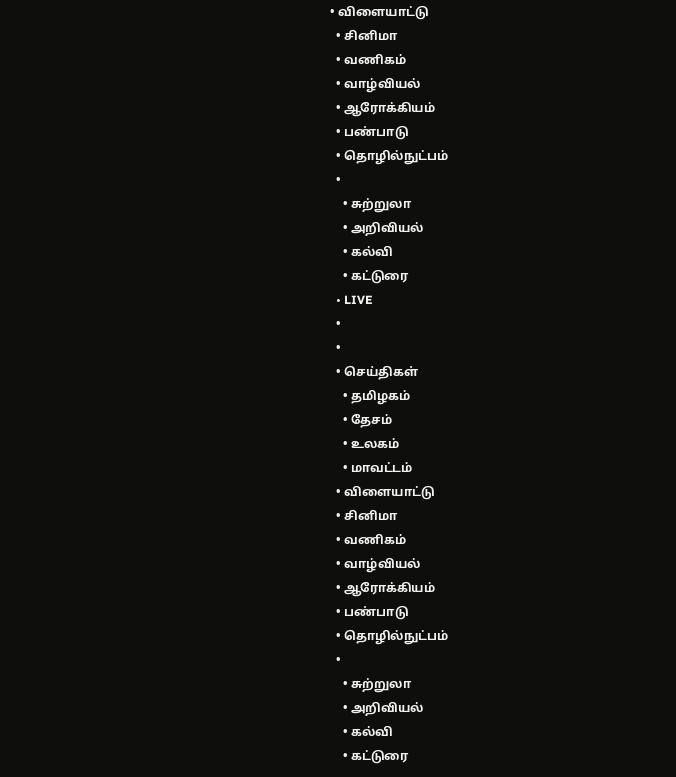• விளையாட்டு
  • சினிமா
  • வணிகம்
  • வாழ்வியல்
  • ஆரோக்கியம்
  • பண்பாடு
  • தொழில்நுட்பம்
  •
    • சுற்றுலா
    • அறிவியல்
    • கல்வி
    • கட்டுரை
  • LIVE
  •
  •
  • செய்திகள்
    • தமிழகம்
    • தேசம்
    • உலகம்
    • மாவட்டம்
  • விளையாட்டு
  • சினிமா
  • வணிகம்
  • வாழ்வியல்
  • ஆரோக்கியம்
  • பண்பாடு
  • தொழில்நுட்பம்
  •
    • சுற்றுலா
    • அறிவியல்
    • கல்வி
    • கட்டுரை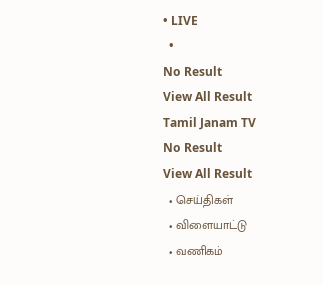• LIVE
  •
No Result
View All Result
Tamil Janam TV
No Result
View All Result
  • செய்திகள்
  • விளையாட்டு
  • வணிகம்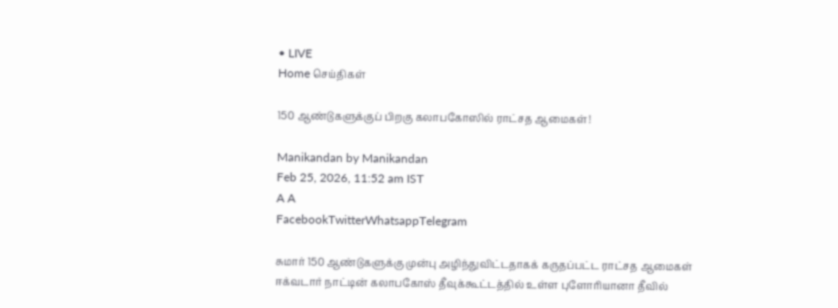• LIVE
Home செய்திகள்

150 ஆண்டுகளுக்குப் பிறகு கலாபகோஸில் ராட்சத ஆமைகள்!

Manikandan by Manikandan
Feb 25, 2026, 11:52 am IST
A A
FacebookTwitterWhatsappTelegram

சுமார் 150 ஆண்டுகளுக்கு முன்பு அழிந்துவிட்டதாகக் கருதப்பட்ட ராட்சத ஆமைகள் ஈக்வடார் நாட்டின் கலாபகோஸ் தீவுக்கூட்டத்தில் உள்ள புளோரியானா தீவில்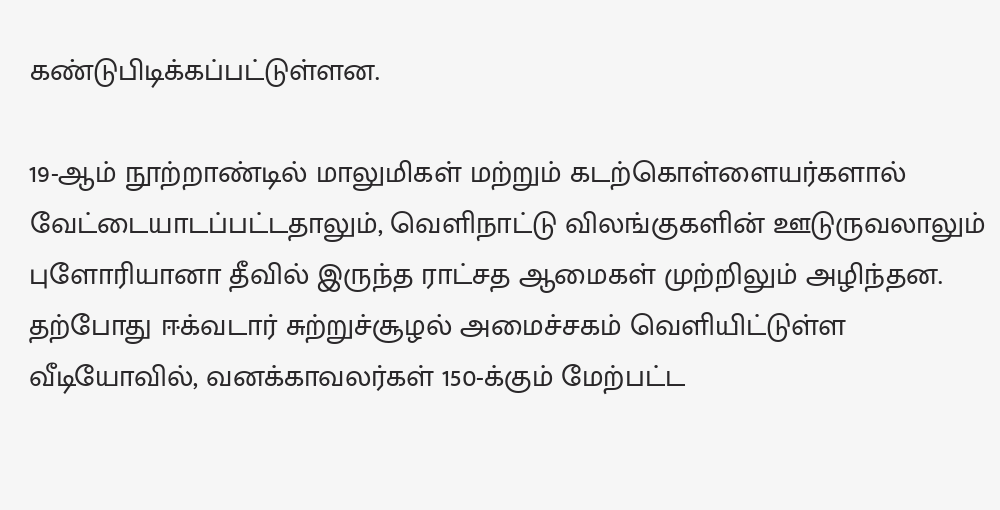கண்டுபிடிக்கப்பட்டுள்ளன.

19-ஆம் நூற்றாண்டில் மாலுமிகள் மற்றும் கடற்கொள்ளையர்களால் வேட்டையாடப்பட்டதாலும், வெளிநாட்டு விலங்குகளின் ஊடுருவலாலும் புளோரியானா தீவில் இருந்த ராட்சத ஆமைகள் முற்றிலும் அழிந்தன. தற்போது ஈக்வடார் சுற்றுச்சூழல் அமைச்சகம் வெளியிட்டுள்ள வீடியோவில், வனக்காவலர்கள் 150-க்கும் மேற்பட்ட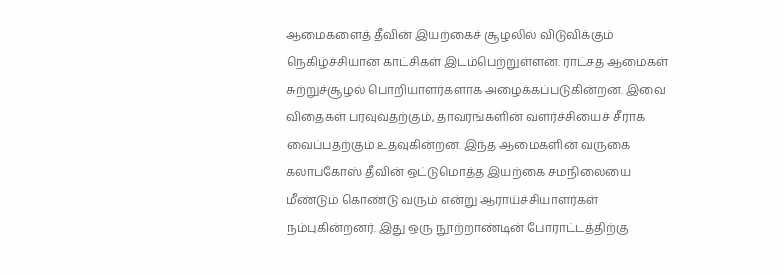ஆமைகளைத் தீவின் இயற்கைச் சூழலில் விடுவிக்கும் நெகிழ்ச்சியான காட்சிகள் இடம்பெற்றுள்ளன. ராட்சத ஆமைகள் சுற்றுச்சூழல் பொறியாளர்களாக அழைக்கப்படுகின்றன. இவை விதைகள் பரவுவதற்கும், தாவரங்களின் வளர்ச்சியைச் சீராக வைப்பதற்கும் உதவுகின்றன. இந்த ஆமைகளின் வருகை கலாபகோஸ் தீவின் ஒட்டுமொத்த இயற்கை சமநிலையை மீண்டும் கொண்டு வரும் என்று ஆராய்ச்சியாளர்கள் நம்புகின்றனர். இது ஒரு நூற்றாண்டின் போராட்டத்திற்கு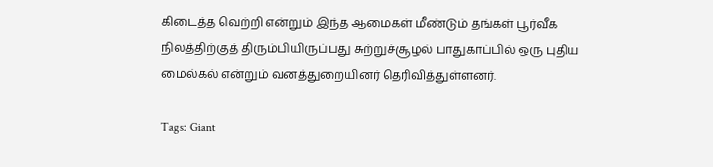கிடைத்த வெற்றி என்றும் இந்த ஆமைகள் மீண்டும் தங்கள் பூர்வீக நிலத்திற்குத் திரும்பியிருப்பது சுற்றுச்சூழல் பாதுகாப்பில் ஒரு புதிய மைல்கல் என்றும் வனத்துறையினர் தெரிவித்துள்ளனர்.

Tags: Giant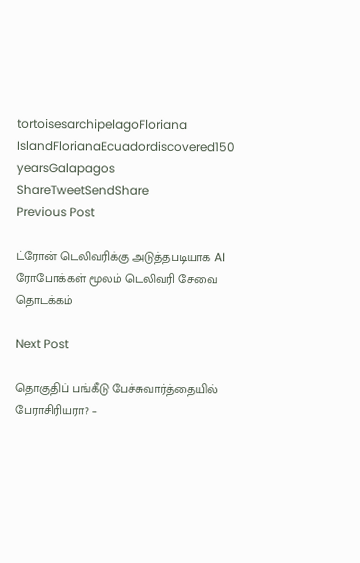tortoisesarchipelagoFloriana IslandFlorianaEcuadordiscovered150 yearsGalapagos
ShareTweetSendShare
Previous Post

ட்ரோன் டெலிவரிக்கு அடுத்தபடியாக AI ரோபோக்கள் மூலம் டெலிவரி சேவை தொடக்கம்

Next Post

தொகுதிப் பங்கீடு பேச்சுவார்த்தையில் பேராசிரியரா? –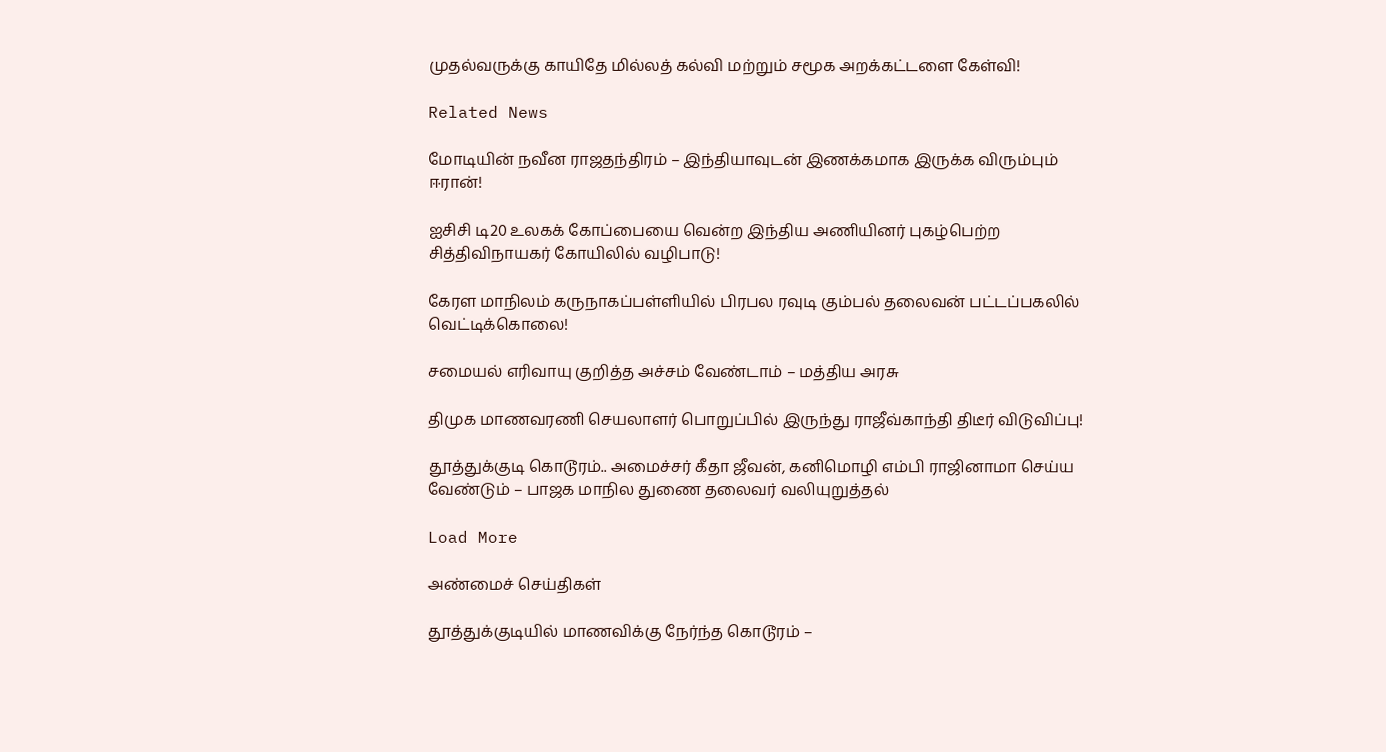முதல்வருக்கு காயிதே மில்லத் கல்வி மற்றும் சமூக அறக்கட்டளை கேள்வி!

Related News

மோடியின் நவீன ராஜதந்திரம் – இந்தியாவுடன் இணக்கமாக இருக்க விரும்பும் ஈரான்!

ஐசிசி டி20 உலகக் கோப்பையை வென்ற இந்திய அணியினர் புகழ்பெற்ற சித்திவிநாயகர் கோயிலில் வழிபாடு!

கேரள மாநிலம் கருநாகப்பள்ளியில் பிரபல ரவுடி கும்பல் தலைவன் பட்டப்பகலில் வெட்டிக்கொலை!

சமையல் எரிவாயு குறித்த அச்சம் வேண்டாம் – மத்திய அரசு

திமுக மாணவரணி செயலாளர் பொறுப்பில் இருந்து ராஜீவ்காந்தி திடீர் விடுவிப்பு!

தூத்துக்குடி கொடூரம்.. அமைச்சர் கீதா ஜீவன், கனிமொழி எம்பி ராஜினாமா செய்ய வேண்டும் – பாஜக மாநில துணை தலைவர் வலியுறுத்தல்

Load More

அண்மைச் செய்திகள்

தூத்துக்குடியில் மாணவிக்கு நேர்ந்த கொடூரம் –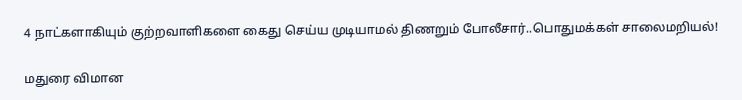4 நாட்களாகியும் குற்றவாளிகளை கைது செய்ய முடியாமல் திணறும் போலீசார்..பொதுமக்கள் சாலைமறியல்!

மதுரை விமான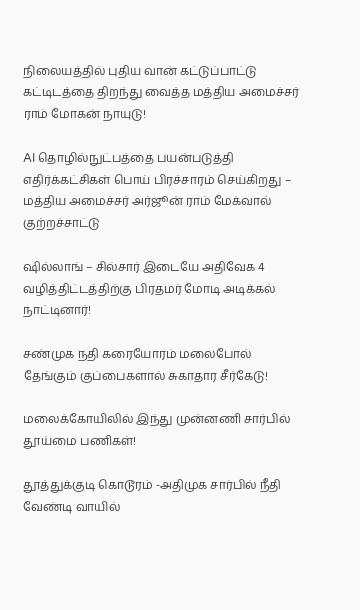நிலையத்தில் புதிய வான் கட்டுப்பாட்டு கட்டிடத்தை திறந்து வைத்த மத்திய அமைச்சர் ராம் மோகன் நாயுடு!

AI தொழில்நுட்பத்தை பயன்படுத்தி எதிர்க்கட்சிகள் பொய் பிரச்சாரம் செய்கிறது – மத்திய அமைச்சர் அர்ஜூன் ராம் மேக்வால் குற்றச்சாட்டு

ஷில்லாங் – சில்சார் இடையே அதிவேக 4 வழித்திட்டத்திற்கு பிரதமர் மோடி அடிக்கல் நாட்டினார்!

சண்முக நதி கரையோரம் மலைபோல் தேங்கும் குப்பைகளால் சுகாதார சீர்கேடு!

மலைக்கோயிலில் இந்து முன்னணி சார்பில் தூய்மை பணிகள்!

தூத்துக்குடி கொடூரம் -அதிமுக சார்பில் நீதி வேண்டி வாயில்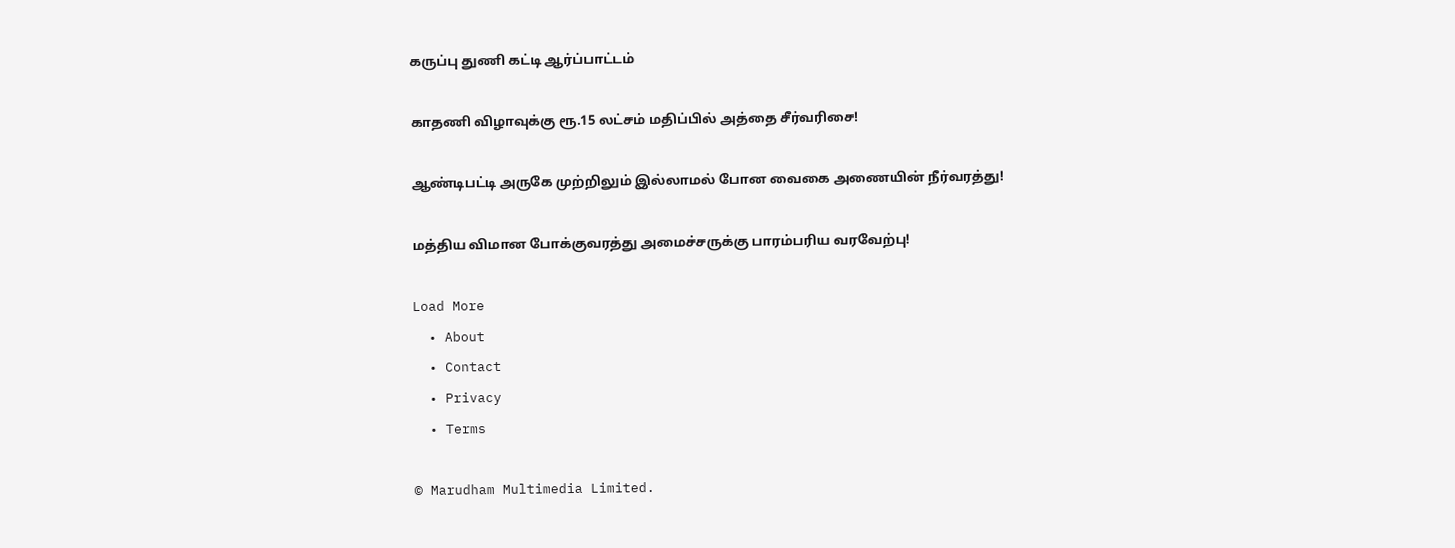கருப்பு துணி கட்டி ஆர்ப்பாட்டம்

காதணி விழாவுக்கு ரூ.15 லட்சம் மதிப்பில் அத்தை சீர்வரிசை!

ஆண்டிபட்டி அருகே முற்றிலும் இல்லாமல் போன வைகை அணையின் நீர்வரத்து!

மத்திய விமான போக்குவரத்து அமைச்சருக்கு பாரம்பரிய வரவேற்பு!

Load More
  • About
  • Contact
  • Privacy
  • Terms

© Marudham Multimedia Limited.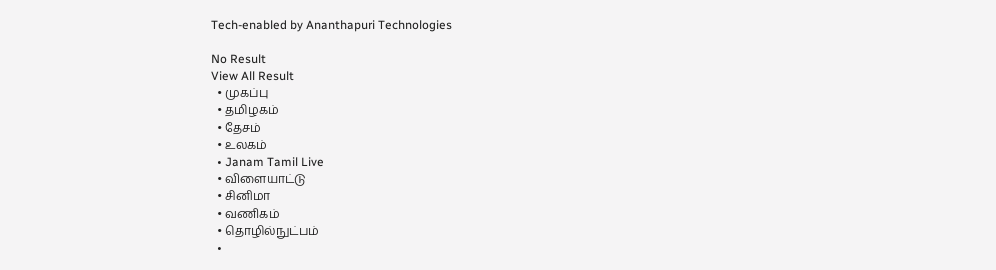Tech-enabled by Ananthapuri Technologies

No Result
View All Result
  • முகப்பு
  • தமிழகம்
  • தேசம்
  • உலகம்
  • Janam Tamil Live
  • விளையாட்டு
  • சினிமா
  • வணிகம்
  • தொழில்நுட்பம்
  •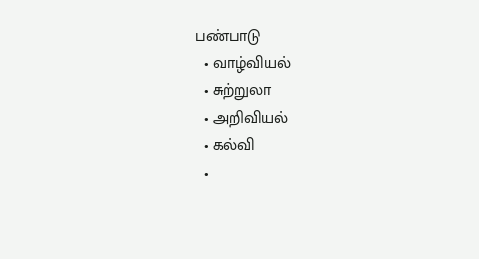பண்பாடு
  • வாழ்வியல்
  • சுற்றுலா
  • அறிவியல்
  • கல்வி
  •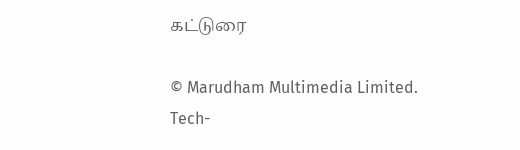கட்டுரை

© Marudham Multimedia Limited.
Tech-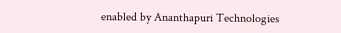enabled by Ananthapuri Technologies